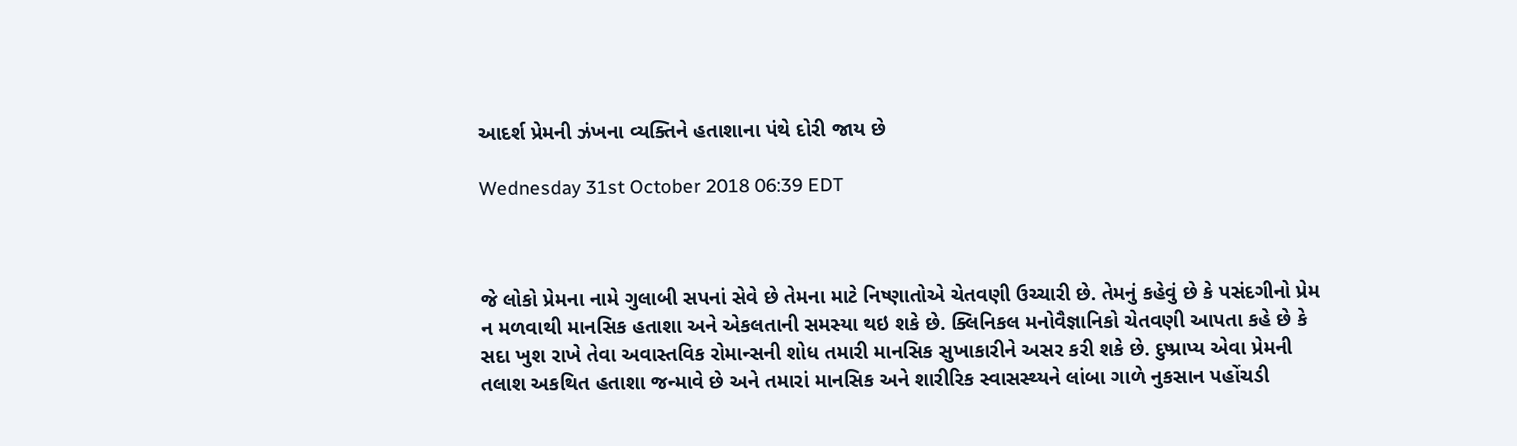આદર્શ પ્રેમની ઝંખના વ્યક્તિને હતાશાના પંથે દોરી જાય છે

Wednesday 31st October 2018 06:39 EDT



જે લોકો પ્રેમના નામે ગુલાબી સપનાં સેવે છે તેમના માટે નિષ્ણાતોએ ચેતવણી ઉચ્ચારી છે. તેમનું કહેવું છે કે પસંદગીનો પ્રેમ ન મળવાથી માનસિક હતાશા અને એકલતાની સમસ્યા થઇ શકે છે. ક્લિનિકલ મનોવૈજ્ઞાનિકો ચેતવણી આપતા કહે છે કે સદા ખુશ રાખે તેવા અવાસ્તવિક રોમાન્સની શોધ તમારી માનસિક સુખાકારીને અસર કરી શકે છે. દુષ્પ્રાપ્ય એવા પ્રેમની તલાશ અકથિત હતાશા જન્માવે છે અને તમારાં માનસિક અને શારીરિક સ્વાસસ્થ્યને લાંબા ગાળે નુકસાન પહોંચડી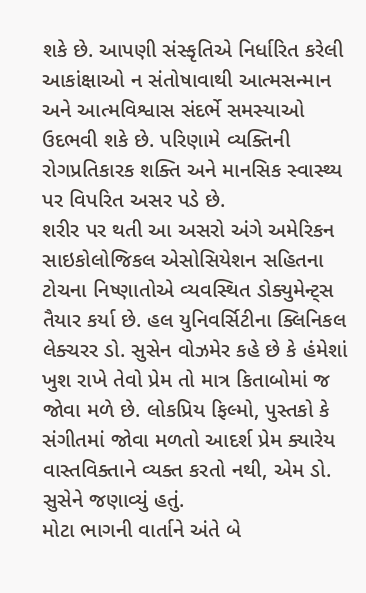શકે છે. આપણી સંસ્કૃતિએ નિર્ધારિત કરેલી આકાંક્ષાઓ ન સંતોષાવાથી આત્મસન્માન અને આત્મવિશ્વાસ સંદર્ભે સમસ્યાઓ ઉદભવી શકે છે. પરિણામે વ્યક્તિની રોગપ્રતિકારક શક્તિ અને માનસિક સ્વાસ્થ્ય પર વિપરિત અસર પડે છે.
શરીર પર થતી આ અસરો અંગે અમેરિકન સાઇકોલોજિકલ એસોસિયેશન સહિતના ટોચના નિષ્ણાતોએ વ્યવસ્થિત ડોક્યુમેન્ટ્સ તૈયાર કર્યા છે. હલ યુનિવર્સિટીના ક્લિનિકલ લેક્ચરર ડો. સુસેન વોઝમેર કહે છે કે હંમેશાં ખુશ રાખે તેવો પ્રેમ તો માત્ર કિતાબોમાં જ જોવા મળે છે. લોકપ્રિય ફિલ્મો, પુસ્તકો કે સંગીતમાં જોવા મળતો આદર્શ પ્રેમ ક્યારેય વાસ્તવિક્તાને વ્યક્ત કરતો નથી, એમ ડો. સુસેને જણાવ્યું હતું.
મોટા ભાગની વાર્તાને અંતે બે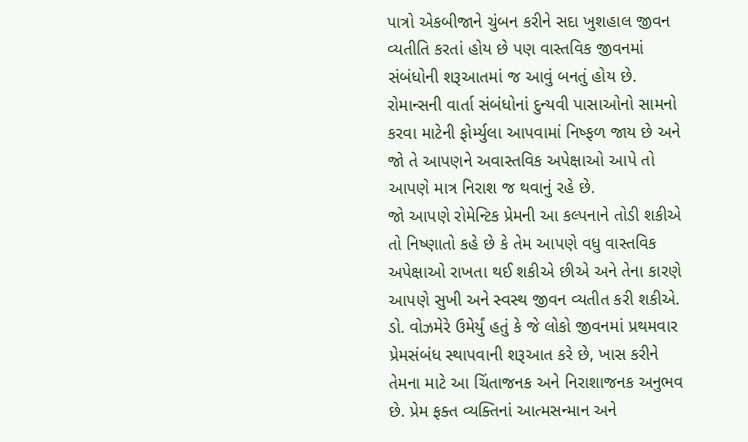પાત્રો એકબીજાને ચુંબન કરીને સદા ખુશહાલ જીવન વ્યતીતિ કરતાં હોય છે પણ વાસ્તવિક જીવનમાં સંબંધોની શરૂઆતમાં જ આવું બનતું હોય છે. રોમાન્સની વાર્તા સંબંધોનાં દુન્યવી પાસાઓનો સામનો કરવા માટેની ફોર્મ્યુલા આપવામાં નિષ્ફળ જાય છે અને જો તે આપણને અવાસ્તવિક અપેક્ષાઓ આપે તો આપણે માત્ર નિરાશ જ થવાનું રહે છે.
જો આપણે રોમેન્ટિક પ્રેમની આ કલ્પનાને તોડી શકીએ તો નિષ્ણાતો કહે છે કે તેમ આપણે વધુ વાસ્તવિક અપેક્ષાઓ રાખતા થઈ શકીએ છીએ અને તેના કારણે આપણે સુખી અને સ્વસ્થ જીવન વ્યતીત કરી શકીએ.
ડો. વોઝમેરે ઉમેર્યું હતું કે જે લોકો જીવનમાં પ્રથમવાર પ્રેમસંબંધ સ્થાપવાની શરૂઆત કરે છે, ખાસ કરીને તેમના માટે આ ચિંતાજનક અને નિરાશાજનક અનુભવ છે. પ્રેમ ફક્ત વ્યક્તિનાં આત્મસન્માન અને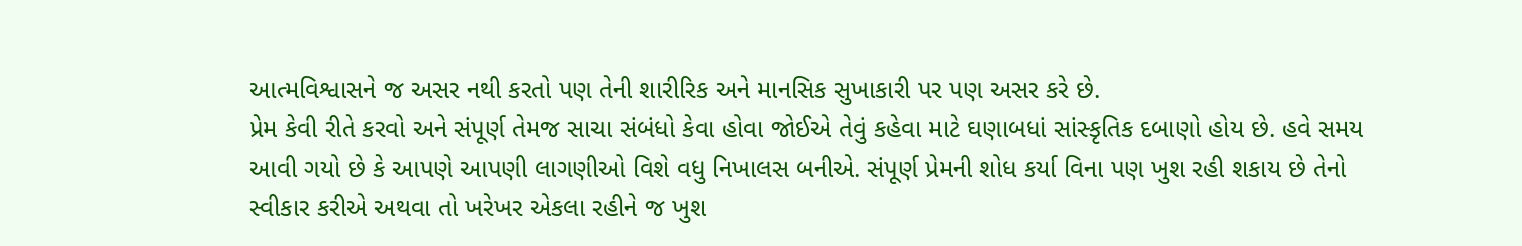આત્મવિશ્વાસને જ અસર નથી કરતો પણ તેની શારીરિક અને માનસિક સુખાકારી પર પણ અસર કરે છે.
પ્રેમ કેવી રીતે કરવો અને સંપૂર્ણ તેમજ સાચા સંબંધો કેવા હોવા જોઈએ તેવું કહેવા માટે ઘણાબધાં સાંસ્કૃતિક દબાણો હોય છે. હવે સમય આવી ગયો છે કે આપણે આપણી લાગણીઓ વિશે વધુ નિખાલસ બનીએ. સંપૂર્ણ પ્રેમની શોધ કર્યા વિના પણ ખુશ રહી શકાય છે તેનો સ્વીકાર કરીએ અથવા તો ખરેખર એકલા રહીને જ ખુશ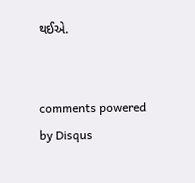થઈએ.


comments powered by Disqus